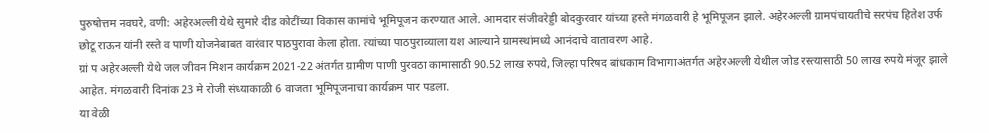पुरुषोत्तम नवघरे, वणी: अहेरअल्ली येथे सुमारे दीड कोटींच्या विकास कामांचे भूमिपूजन करण्यात आले. आमदार संजीवरेड्डी बोदकुरवार यांच्या हस्ते मंगळवारी हे भूमिपूजन झाले. अहेरअल्ली ग्रामपंचायतीचे सरपंच हितेश उर्फ छोटू राऊन यांनी रस्ते व पाणी योजनेबाबत वारंवार पाठपुरावा केला होता. त्यांच्या पाठपुराव्याला यश आल्याने ग्रामस्थांमध्ये आनंदाचे वातावरण आहे.
ग्रां प अहेरअल्ली येथे जल जीवन मिशन कार्यक्रम 2021-22 अंतर्गत ग्रामीण पाणी पुरवठा कामासाठी 90.52 लाख रुपये, जिल्हा परिषद बांधकाम विभागाअंतर्गत अहेरअल्ली येथील जोड रस्त्यासाठी 50 लाख रुपये मंजूर झाले आहेत. मंगळवारी दिनांक 23 मे रोजी संध्याकाळी 6 वाजता भूमिपूजनाचा कार्यक्रम पार पडला.
या वेळी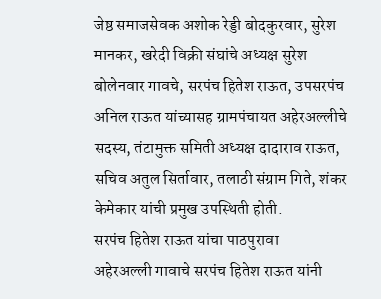जेष्ठ समाजसेवक अशोक रेड्डी बोदकुरवार, सुरेश मानकर, खरेदी विक्री संघांचे अध्यक्ष सुरेश बोलेनवार गावचे, सरपंच हितेश राऊत, उपसरपंच अनिल राऊत यांच्यासह ग्रामपंचायत अहेरअल्लीचे सदस्य, तंटामुक्त समिती अध्यक्ष दादाराव राऊत, सचिव अतुल सिर्तावार, तलाठी संग्राम गिते, शंकर केमेकार यांची प्रमुख उपस्थिती होती.
सरपंच हितेश राऊत यांचा पाठपुरावा
अहेरअल्ली गावाचे सरपंच हितेश राऊत यांनी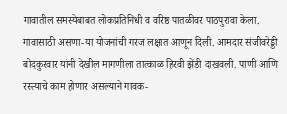गावातील समस्येबाबत लोकप्रतिनिधी व वरिष्ठ पातळीवर पाठपुरावा केला. गावासाठी असणा-या योजनांची गरज लक्षात आणून दिली. आमदार संजीवरेड्डी बोदकुरवार यांनी देखील मागणीला तात्काळ हिरवी झेंडी दाखवली. पाणी आणि रस्त्याचे काम होणार असल्याने गावक-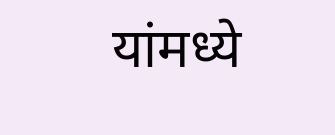यांमध्ये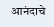आनंदाचे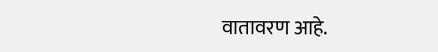वातावरण आहे.